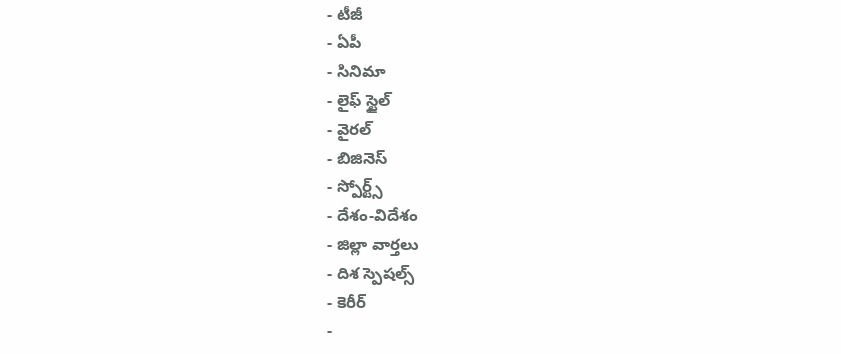- టీజీ
- ఏపీ
- సినిమా
- లైఫ్ స్టైల్
- వైరల్
- బిజినెస్
- స్పోర్ట్స్
- దేశం-విదేశం
- జిల్లా వార్తలు
- దిశ స్పెషల్స్
- కెరీర్
-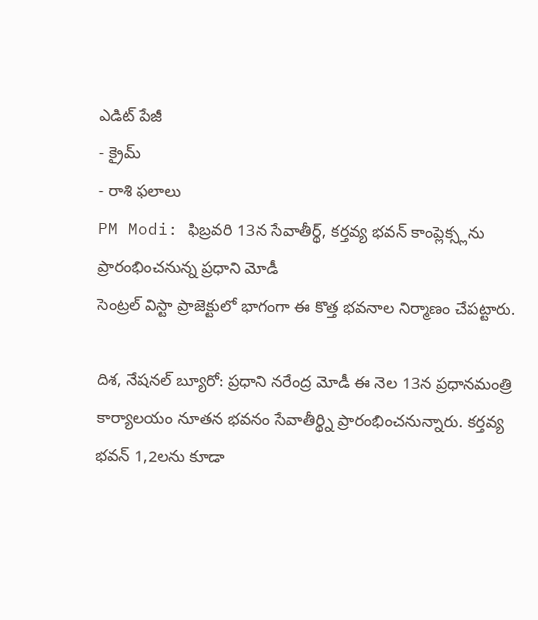ఎడిట్ పేజీ
- క్రైమ్
- రాశి ఫలాలు
PM Modi: ఫిబ్రవరి 13న సేవాతీర్థ్, కర్తవ్య భవన్ కాంప్లెక్స్లను ప్రారంభించనున్న ప్రధాని మోడీ
సెంట్రల్ విస్టా ప్రాజెక్టులో భాగంగా ఈ కొత్త భవనాల నిర్మాణం చేపట్టారు.

దిశ, నేషనల్ బ్యూరో: ప్రధాని నరేంద్ర మోడీ ఈ నెల 13న ప్రధానమంత్రి కార్యాలయం నూతన భవనం సేవాతీర్థ్ని ప్రారంభించనున్నారు. కర్తవ్య భవన్ 1,2లను కూడా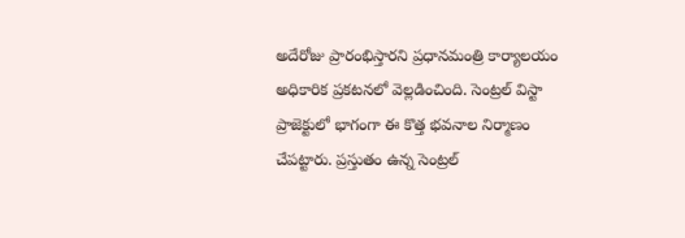అదేరోజు ప్రారంభిస్తారని ప్రధానమంత్రి కార్యాలయం అధికారిక ప్రకటనలో వెల్లడించింది. సెంట్రల్ విస్టా ప్రాజెక్టులో భాగంగా ఈ కొత్త భవనాల నిర్మాణం చేపట్టారు. ప్రస్తుతం ఉన్న సెంట్రల్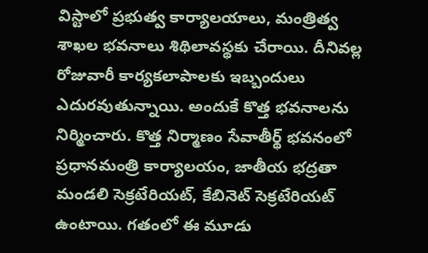విస్టాలో ప్రభుత్వ కార్యాలయాలు, మంత్రిత్వ శాఖల భవనాలు శిథిలావస్థకు చేరాయి. దీనివల్ల రోజువారీ కార్యకలాపాలకు ఇబ్బందులు ఎదురవుతున్నాయి. అందుకే కొత్త భవనాలను నిర్మించారు. కొత్త నిర్మాణం సేవాతీర్థ్ భవనంలో ప్రధానమంత్రి కార్యాలయం, జాతీయ భద్రతా మండలి సెక్రటేరియట్, కేబినెట్ సెక్రటేరియట్ ఉంటాయి. గతంలో ఈ మూడు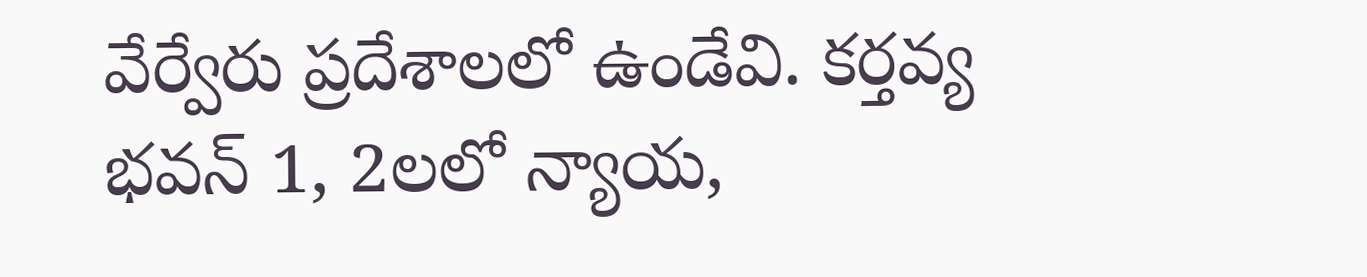వేర్వేరు ప్రదేశాలలో ఉండేవి. కర్తవ్య భవన్ 1, 2లలో న్యాయ,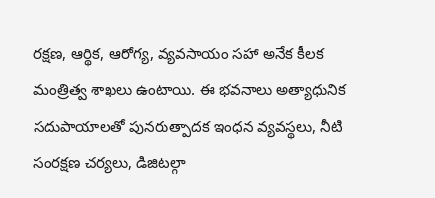రక్షణ, ఆర్థిక, ఆరోగ్య, వ్యవసాయం సహా అనేక కీలక మంత్రిత్వ శాఖలు ఉంటాయి. ఈ భవనాలు అత్యాధునిక సదుపాయాలతో పునరుత్పాదక ఇంధన వ్యవస్థలు, నీటి సంరక్షణ చర్యలు, డిజిటల్గా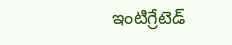ఇంటిగ్రేటెడ్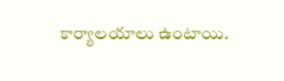కార్యాలయాలు ఉంటాయి.